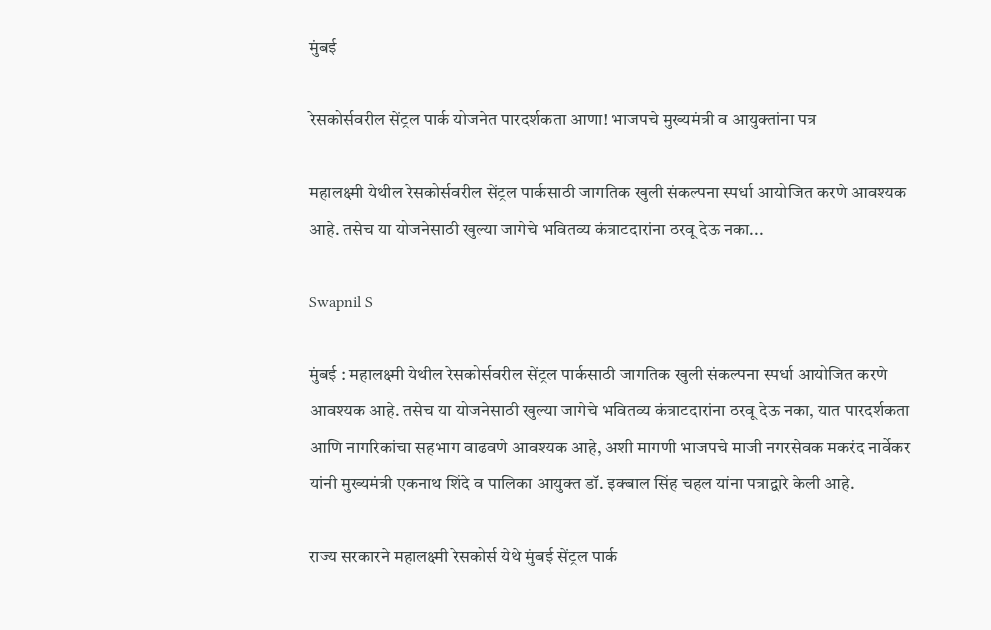मुंबई

रेसकोर्सवरील सेंट्रल पार्क योजनेत पारदर्शकता आणा! भाजपचे मुख्यमंत्री व आयुक्तांना पत्र

महालक्ष्मी येथील रेसकोर्सवरील सेंट्रल पार्कसाठी जागतिक खुली संकल्पना स्पर्धा आयोजित करणे आवश्यक आहे. तसेच या योजनेसाठी खुल्या जागेचे भवितव्य कंत्राटदारांना ठरवू देऊ नका...

Swapnil S

मुंबई : महालक्ष्मी येथील रेसकोर्सवरील सेंट्रल पार्कसाठी जागतिक खुली संकल्पना स्पर्धा आयोजित करणे आवश्यक आहे. तसेच या योजनेसाठी खुल्या जागेचे भवितव्य कंत्राटदारांना ठरवू देऊ नका, यात पारदर्शकता आणि नागरिकांचा सहभाग वाढवणे आवश्यक आहे, अशी मागणी भाजपचे माजी नगरसेवक मकरंद नार्वेकर यांनी मुख्यमंत्री एकनाथ शिंदे व पालिका आयुक्त डॉ. इक्बाल सिंह चहल यांना पत्राद्वारे केली आहे.

राज्य सरकारने महालक्ष्मी रेसकोर्स येथे मुंबई सेंट्रल पार्क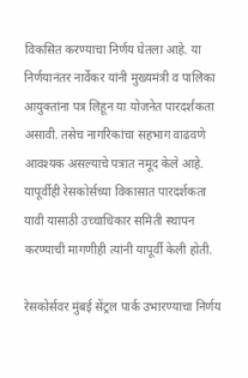विकसित करण्याचा निर्णय घेतला आहे. या निर्णयानंतर नार्वेकर यांनी मुख्यमंत्री व पालिका आयुक्तांना पत्र लिहून या योजनेत पारदर्शकता असावी. तसेच नागरिकांचा सहभाग वाढवणे आवश्यक असल्याचे पत्रात नमूद केले आहे. यापूर्वीही रेसकोर्सच्या विकासात पारदर्शकता यावी यासाठी उच्चाधिकार समिती स्थापन करण्याची मागणीही त्यांनी यापूर्वी केली होती.

रेसकोर्सवर मुंबई सेंट्रल पार्क उभारण्याचा निर्णय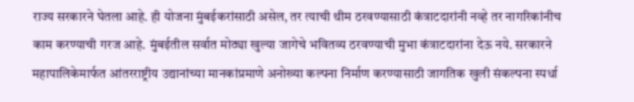राज्य सरकारने घेतला आहे. ही योजना मुंबईकरांसाठी असेल, तर त्याची थीम ठरवण्यासाठी कंत्राटदारांनी नव्हे तर नागरिकांनीच काम करण्याची गरज आहे. मुंबईतील सर्वात मोठ्या खुल्या जागेचे भवितव्य ठरवण्याची मुभा कंत्राटदारांना देऊ नये. सरकारने महापालिकेमार्फत आंतरराष्ट्रीय उद्यानांच्या मानकांप्रमाणे अनोख्या कल्पना निर्माण करण्यासाठी जागतिक खुली संकल्पना स्पर्धा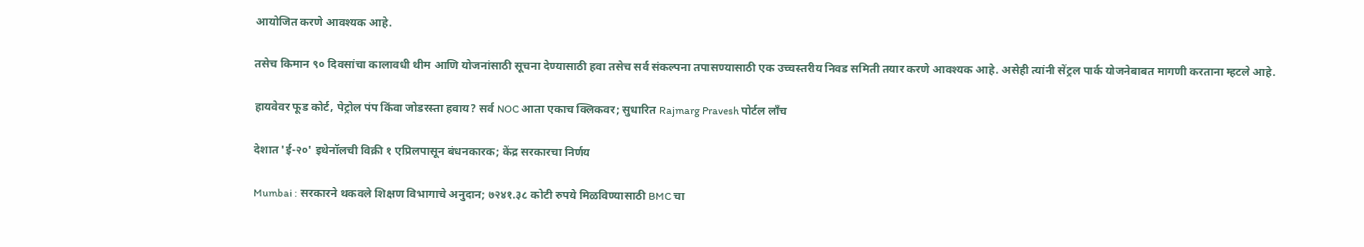आयोजित करणे आवश्यक आहे.

तसेच किमान ९० दिवसांचा कालावधी थीम आणि योजनांसाठी सूचना देण्यासाठी हवा तसेच सर्व संकल्पना तपासण्यासाठी एक उच्चस्तरीय निवड समिती तयार करणे आवश्यक आहे. असेही त्यांनी सेंट्रल पार्क योजनेबाबत मागणी करताना म्हटले आहे.

हायवेवर फूड कोर्ट, पेट्रोल पंप किंवा जोडरस्ता हवाय? सर्व NOC आता एकाच क्लिकवर; सुधारित Rajmarg Pravesh पोर्टल लाँच

देशात 'ई-२०' इथेनॉलची विक्री १ एप्रिलपासून बंधनकारक; केंद्र सरकारचा निर्णय

Mumbai : सरकारने थकवले शिक्षण विभागाचे अनुदान; ७२४१.३८ कोटी रुपये मिळविण्यासाठी BMC चा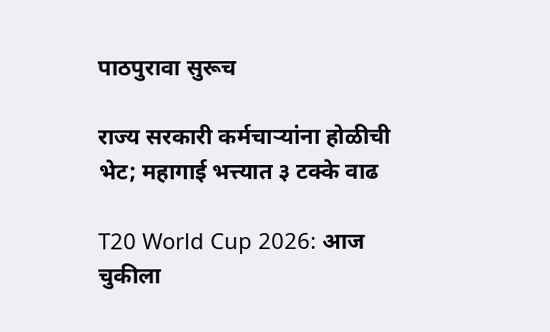पाठपुरावा सुरूच

राज्य सरकारी कर्मचाऱ्यांना होळीची भेट; महागाई भत्त्यात ३ टक्के वाढ

T20 World Cup 2026: आज चुकीला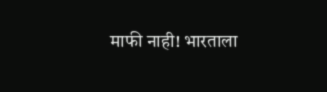माफी नाही! भारताला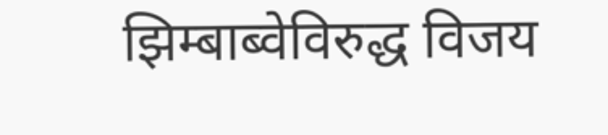झिम्बाब्वेविरुद्ध विजय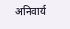अनिवार्य